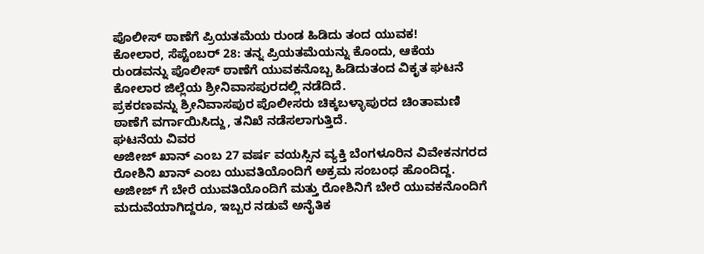ಪೊಲೀಸ್ ಠಾಣೆಗೆ ಪ್ರಿಯತಮೆಯ ರುಂಡ ಹಿಡಿದು ತಂದ ಯುವಕ!
ಕೋಲಾರ, ಸೆಪ್ಟೆಂಬರ್ 28: ತನ್ನ ಪ್ರಿಯತಮೆಯನ್ನು ಕೊಂದು, ಆಕೆಯ ರುಂಡವನ್ನು ಪೊಲೀಸ್ ಠಾಣೆಗೆ ಯುವಕನೊಬ್ಬ ಹಿಡಿದುತಂದ ವಿಕೃತ ಘಟನೆ ಕೋಲಾರ ಜಿಲ್ಲೆಯ ಶ್ರೀನಿವಾಸಪುರದಲ್ಲಿ ನಡೆದಿದೆ.
ಪ್ರಕರಣವನ್ನು ಶ್ರೀನಿವಾಸಪುರ ಪೊಲೀಸರು ಚಿಕ್ಕಬಳ್ಳಾಪುರದ ಚಿಂತಾಮಣಿ ಠಾಣೆಗೆ ವರ್ಗಾಯಿಸಿದ್ದು, ತನಿಖೆ ನಡೆಸಲಾಗುತ್ತಿದೆ.
ಘಟನೆಯ ವಿವರ
ಅಜೀಜ್ ಖಾನ್ ಎಂಬ 27 ವರ್ಷ ವಯಸ್ಸಿನ ವ್ಯಕ್ತಿ ಬೆಂಗಳೂರಿನ ವಿವೇಕನಗರದ ರೋಶಿನಿ ಖಾನ್ ಎಂಬ ಯುವತಿಯೊಂದಿಗೆ ಅಕ್ರಮ ಸಂಬಂಧ ಹೊಂದಿದ್ದ. ಅಜೀಜ್ ಗೆ ಬೇರೆ ಯುವತಿಯೊಂದಿಗೆ ಮತ್ತು ರೋಶಿನಿಗೆ ಬೇರೆ ಯುವಕನೊಂದಿಗೆ ಮದುವೆಯಾಗಿದ್ದರೂ, ಇಬ್ಬರ ನಡುವೆ ಅನೈತಿಕ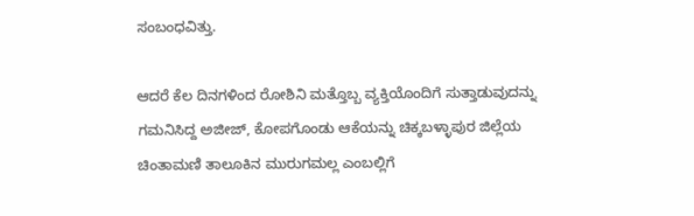ಸಂಬಂಧವಿತ್ತು.

ಆದರೆ ಕೆಲ ದಿನಗಳಿಂದ ರೋಶಿನಿ ಮತ್ತೊಬ್ಬ ವ್ಯಕ್ತಿಯೊಂದಿಗೆ ಸುತ್ತಾಡುವುದನ್ನು ಗಮನಿಸಿದ್ದ ಅಜೀಜ್, ಕೋಪಗೊಂಡು ಆಕೆಯನ್ನು ಚಿಕ್ಕಬಳ್ಳಾಪುರ ಜಿಲ್ಲೆಯ ಚಿಂತಾಮಣಿ ತಾಲೂಕಿನ ಮುರುಗಮಲ್ಲ ಎಂಬಲ್ಲಿಗೆ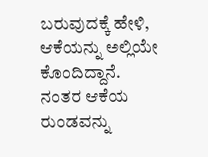ಬರುವುದಕ್ಕೆ ಹೇಳಿ, ಆಕೆಯನ್ನು ಅಲ್ಲಿಯೇ ಕೊಂದಿದ್ದಾನೆ.
ನಂತರ ಆಕೆಯ ರುಂಡವನ್ನು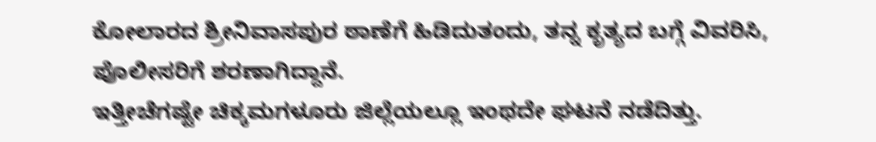ಕೋಲಾರದ ಶ್ರೀನಿವಾಸಪುರ ಠಾಣೆಗೆ ಹಿಡಿದುತಂದು, ತನ್ನ ಕೃತ್ಯದ ಬಗ್ಗೆ ವಿವರಿಸಿ, ಪೊಲೀಸರಿಗೆ ಶರಣಾಗಿದ್ದಾನೆ.
ಇತ್ತೀಚೆಗಷ್ಟೇ ಚಿಕ್ಕಮಗಳೂರು ಜಿಲ್ಲೆಯಲ್ಲೂ ಇಂಥದೇ ಘಟನೆ ನಡೆದಿತ್ತು.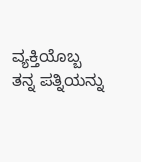ವ್ಯಕ್ತಿಯೊಬ್ಬ ತನ್ನ ಪತ್ನಿಯನ್ನು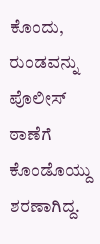ಕೊಂದು, ರುಂಡವನ್ನು ಪೊಲೀಸ್ ಠಾಣೆಗೆ ಕೊಂಡೊಯ್ದು ಶರಣಾಗಿದ್ದ.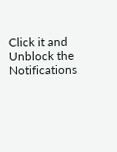Click it and Unblock the Notifications